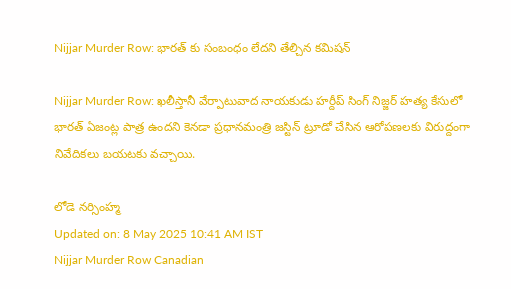Nijjar Murder Row: భారత్ కు సంబంధం లేదని తేల్చిన కమిషన్

Nijjar Murder Row: ఖలీస్తానీ వేర్పాటువాద నాయకుడు హర్దీప్ సింగ్ నిజ్జర్ హత్య కేసులో భారత్ ఏజంట్ల పాత్ర ఉందని కెనడా ప్రధానమంత్రి జస్టిన్ ట్రూడో చేసిన ఆరోపణలకు విరుద్దంగా నివేదికలు బయటకు వచ్చాయి.

లోడె నర్సింహ్మ
Updated on: 8 May 2025 10:41 AM IST
Nijjar Murder Row Canadian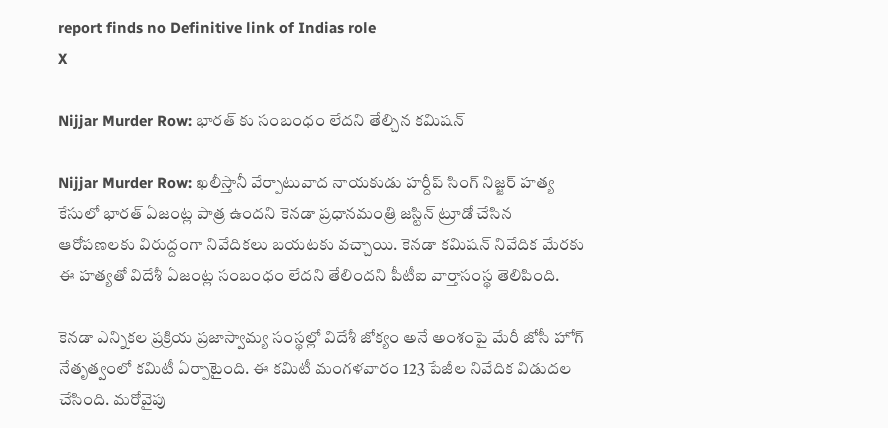report finds no Definitive link of Indias role
X

Nijjar Murder Row: భారత్ కు సంబంధం లేదని తేల్చిన కమిషన్

Nijjar Murder Row: ఖలీస్తానీ వేర్పాటువాద నాయకుడు హర్దీప్ సింగ్ నిజ్జర్ హత్య కేసులో భారత్ ఏజంట్ల పాత్ర ఉందని కెనడా ప్రధానమంత్రి జస్టిన్ ట్రూడో చేసిన ఆరోపణలకు విరుద్దంగా నివేదికలు బయటకు వచ్చాయి. కెనడా కమిషన్ నివేదిక మేరకు ఈ హత్యతో విదేశీ ఏజంట్ల సంబంధం లేదని తేలిందని పీటీఐ వార్తాసంస్థ తెలిపింది.

కెనడా ఎన్నికల ప్రక్రియ ప్రజాస్వామ్య సంస్థల్లో విదేశీ జోక్యం అనే అంశంపై మేరీ జోసీ హోగ్ నేతృత్వంలో కమిటీ ఏర్పాటైంది. ఈ కమిటీ మంగళవారం 123 పేజీల నివేదిక విడుదల చేసింది. మరోవైపు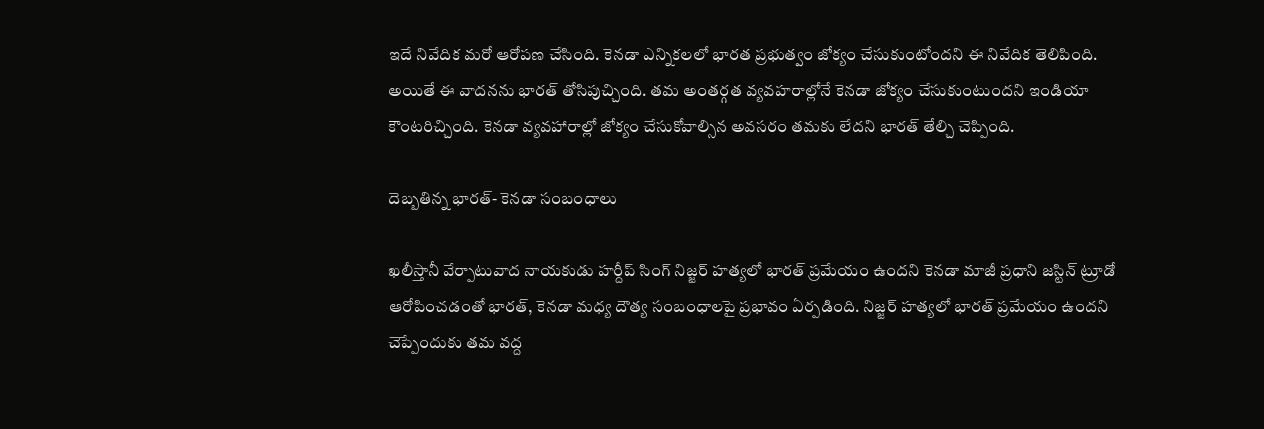ఇదే నివేదిక మరో ఆరోపణ చేసింది. కెనడా ఎన్నికలలో భారత ప్రభుత్వం జోక్యం చేసుకుంటోందని ఈ నివేదిక తెలిపింది. అయితే ఈ వాదనను భారత్ తోసిపుచ్చింది. తమ అంతర్గత వ్యవహరాల్లోనే కెనడా జోక్యం చేసుకుంటుందని ఇండియా కౌంటరిచ్చింది. కెనడా వ్యవహారాల్లో జోక్యం చేసుకోవాల్సిన అవసరం తమకు లేదని భారత్ తేల్చి చెప్పింది.

దెబ్బతిన్న భారత్- కెనడా సంబంధాలు

ఖలీస్తానీ వేర్పాటువాద నాయకుడు హర్దీప్ సింగ్ నిజ్జర్ హత్యలో భారత్ ప్రమేయం ఉందని కెనడా మాజీ ప్రధాని జస్టిన్ ట్రూడో ఆరోపించడంతో భారత్, కెనడా మధ్య దౌత్య సంబంధాలపై ప్రభావం ఏర్పడింది. నిజ్జర్ హత్యలో భారత్ ప్రమేయం ఉందని చెప్పేందుకు తమ వద్ద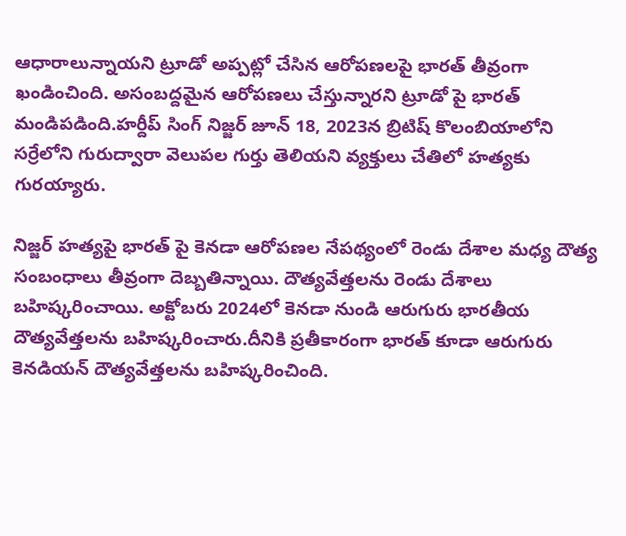ఆధారాలున్నాయని ట్రూడో అప్పట్లో చేసిన ఆరోపణలపై భారత్ తీవ్రంగా ఖండించింది. అసంబద్దమైన ఆరోపణలు చేస్తున్నారని ట్రూడో పై భారత్ మండిపడింది.హర్దీప్ సింగ్ నిజ్జర్ జూన్ 18, 2023న బ్రిటిష్ కొలంబియాలోని సర్రేలోని గురుద్వారా వెలుపల గుర్తు తెలియని వ్యక్తులు చేతిలో హత్యకు గురయ్యారు.

నిజ్జర్ హత్యపై భారత్ పై కెనడా ఆరోపణల నేపథ్యంలో రెండు దేశాల మధ్య దౌత్య సంబంధాలు తీవ్రంగా దెబ్బతిన్నాయి. దౌత్యవేత్తలను రెండు దేశాలు బహిష్కరించాయి. అక్టోబరు 2024లో కెనడా నుండి ఆరుగురు భారతీయ దౌత్యవేత్తలను బహిష్కరించారు.దీనికి ప్రతీకారంగా భారత్ కూడా ఆరుగురు కెనడియన్ దౌత్యవేత్తలను బహిష్కరించింది.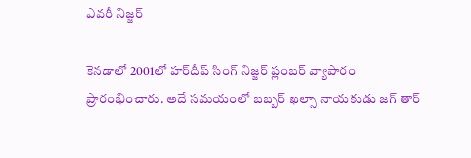ఎవరీ నిజ్జర్

కెనడాలో 2001లో హర్‌దీప్ సింగ్ నిజ్జర్ ప్లంబర్ వ్యాపారం ప్రారంభించారు. అదే సమయంలో బబ్బర్ ఖల్సా నాయకుడు జగ్ తార్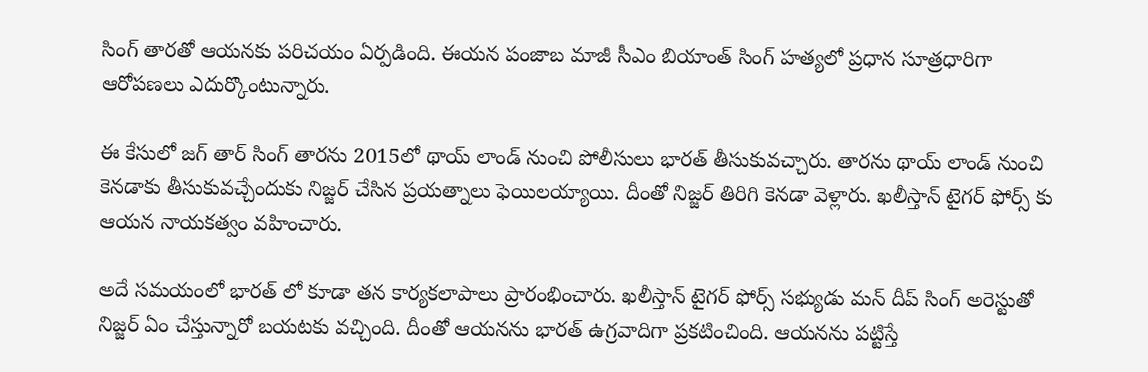సింగ్ తారతో ఆయనకు పరిచయం ఏర్పడింది. ఈయన పంజాబ మాజీ సీఎం బియాంత్ సింగ్ హత్యలో ప్రధాన సూత్రధారిగా ఆరోపణలు ఎదుర్కొంటున్నారు.

ఈ కేసులో జగ్ తార్ సింగ్ తారను 2015లో థాయ్ లాండ్ నుంచి పోలీసులు భారత్ తీసుకువచ్చారు. తారను థాయ్ లాండ్ నుంచి కెనడాకు తీసుకువచ్చేందుకు నిజ్జర్ చేసిన ప్రయత్నాలు ఫెయిలయ్యాయి. దీంతో నిజ్జర్ తిరిగి కెనడా వెళ్లారు. ఖలీస్తాన్ టైగర్ ఫోర్స్ కు ఆయన నాయకత్వం వహించారు.

అదే సమయంలో భారత్ లో కూడా తన కార్యకలాపాలు ప్రారంభించారు. ఖలీస్తాన్ టైగర్ ఫోర్స్ సభ్యుడు మన్ దీప్ సింగ్ అరెస్టుతో నిజ్జర్ ఏం చేస్తున్నారో బయటకు వచ్చింది. దీంతో ఆయనను భారత్ ఉగ్రవాదిగా ప్రకటించింది. ఆయనను పట్టిస్తే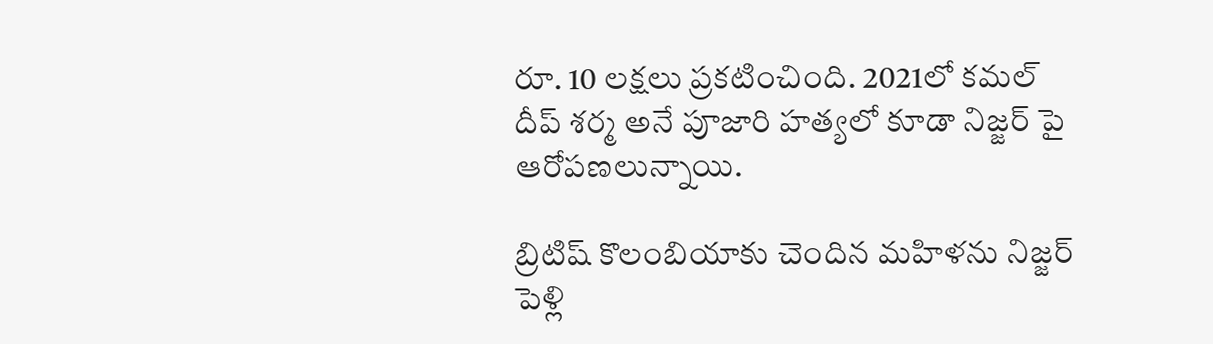రూ. 10 లక్షలు ప్రకటించింది. 2021లో కమల్ దీప్ శర్మ అనే పూజారి హత్యలో కూడా నిజ్జర్ పై ఆరోపణలున్నాయి.

బ్రిటిష్ కొలంబియాకు చెందిన మహిళను నిజ్జర్ పెళ్లి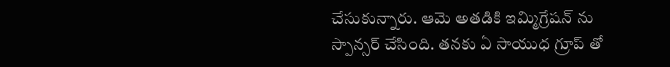చేసుకున్నారు. ఆమె అతడికి ఇమ్మిగ్రేషన్ ను స్పాన్సర్ చేసింది. తనకు ఏ సాయుధ గ్రూప్ తో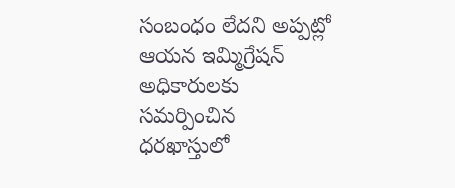సంబంధం లేదని అప్పట్లో ఆయన ఇమ్మిగ్రేషన్ అధికారులకు సమర్పించిన ధరఖాస్తులో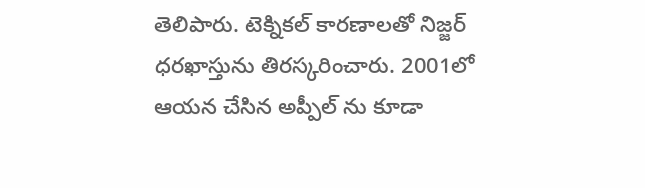తెలిపారు. టెక్నికల్ కారణాలతో నిజ్జర్ ధరఖాస్తును తిరస్కరించారు. 2001లో ఆయన చేసిన అప్పీల్ ను కూడా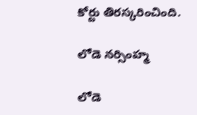కోర్టు తిరస్కరించింది.

లోడె నర్సింహ్మ

లోడె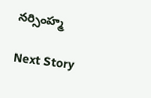నర్సింహ్మ

Next Story